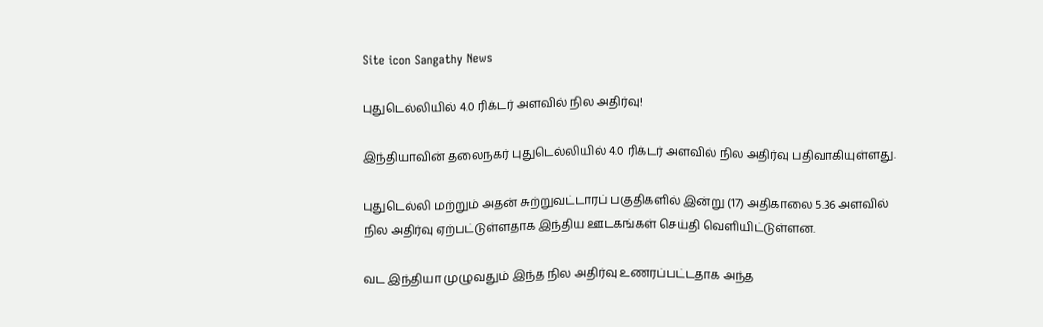Site icon Sangathy News

புதுடெல்லியில் 4.0 ரிக்டர் அளவில் நில அதிர்வு!

இந்தியாவின் தலைநகர் புதுடெல்லியில் 4.0 ரிக்டர் அளவில் நில அதிர்வு பதிவாகியுள்ளது.

புதுடெல்லி மற்றும் அதன் சுற்றுவட்டாரப் பகுதிகளில் இன்று (17) அதிகாலை 5.36 அளவில் நில அதிர்வு ஏற்பட்டுள்ளதாக இந்திய ஊடகங்கள் செய்தி வெளியிட்டுள்ளன.

வட இந்தியா முழுவதும் இந்த நில அதிர்வு உணரப்பட்டதாக அந்த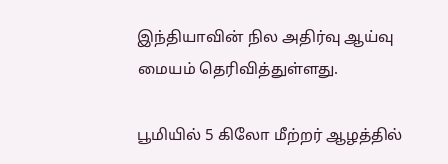இந்தியாவின் நில அதிர்வு ஆய்வு மையம் தெரிவித்துள்ளது.

பூமியில் 5 கிலோ மீற்றர் ஆழத்தில்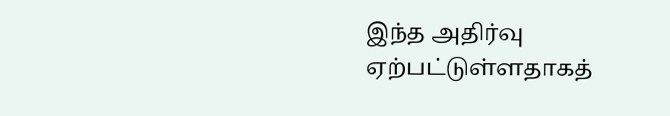இந்த அதிர்வு ஏற்பட்டுள்ளதாகத்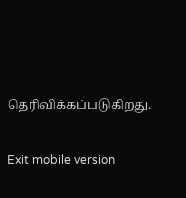தெரிவிக்கப்படுகிறது.

Exit mobile version